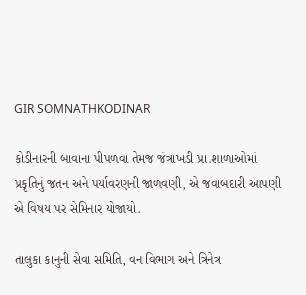GIR SOMNATHKODINAR

કોડીનારની બાવાના પીપળવા તેમજ જંત્રાખડી પ્રા.શાળાઓમાં પ્રકૃતિનું જતન અને પર્યાવરણની જાળવણી, એ જવાબદારી આપણી એ વિષય પર સેમિનાર યોજાયો.

તાલુકા કાનુની સેવા સમિતિ, વન વિભાગ અને ત્રિનેત્ર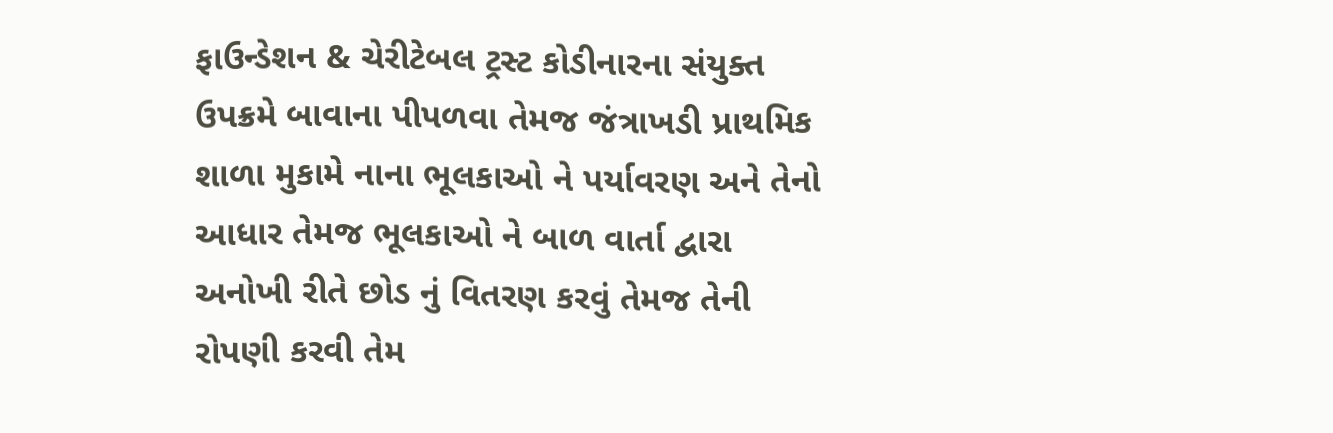ફાઉન્ડેશન & ચેરીટેબલ ટ્રસ્ટ કોડીનારના સંયુક્ત ઉપક્રમે બાવાના પીપળવા તેમજ જંત્રાખડી પ્રાથમિક શાળા મુકામે નાના ભૂલકાઓ ને પર્યાવરણ અને તેનો આધાર તેમજ ભૂલકાઓ ને બાળ વાર્તા દ્વારા અનોખી રીતે છોડ નું વિતરણ કરવું તેમજ તેની રોપણી કરવી તેમ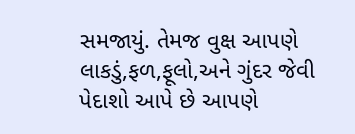સમજાયું. તેમજ વુક્ષ આપણે લાકડું,ફળ,ફૂલો,અને ગુંદર જેવી પેદાશો આપે છે આપણે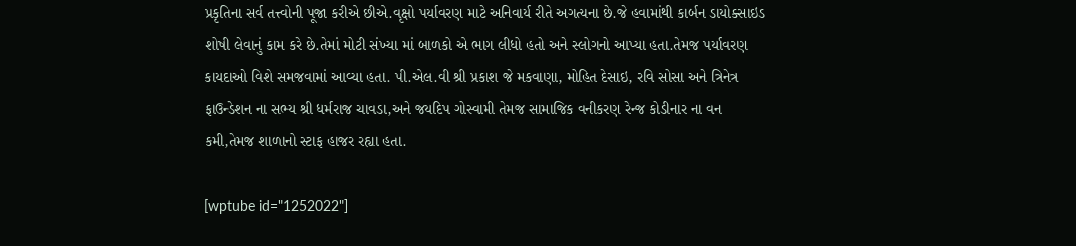પ્રકૃતિના સર્વ તત્ત્વોની પૂજા કરીએ છીએ.વૃક્ષો પર્યાવરણ માટે અનિવાર્ય રીતે અગત્યના છે.જે હવામાંથી કાર્બન ડાયોક્સાઇડ શોષી લેવાનું કામ કરે છે.તેમાં મોટી સંખ્યા માં બાળકો એ ભાગ લીધો હતો અને સ્લોગનો આપ્યા હતા.તેમજ પર્યાવરણ કાયદાઓ વિશે સમજવામાં આવ્યા હતા. પી.એલ.વી શ્રી પ્રકાશ જે મકવાણા, મોહિત દેસાઇ, રવિ સોસા અને ત્રિનેત્ર ફાઉન્ડેશન ના સભ્ય શ્રી ધર્મરાજ ચાવડા,અને જયદિપ ગોસ્વામી તેમજ સામાજિક વનીકરણ રેન્જ કોડીનાર ના વન કમી,તેમજ શાળાનો સ્ટાફ હાજર રહ્યા હતા.

[wptube id="1252022"]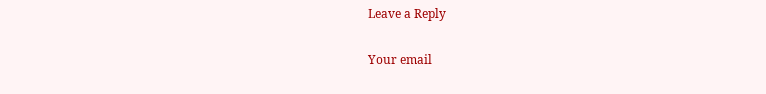Leave a Reply

Your email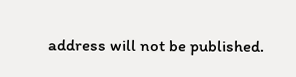address will not be published.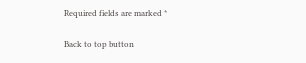Required fields are marked *

Back to top button